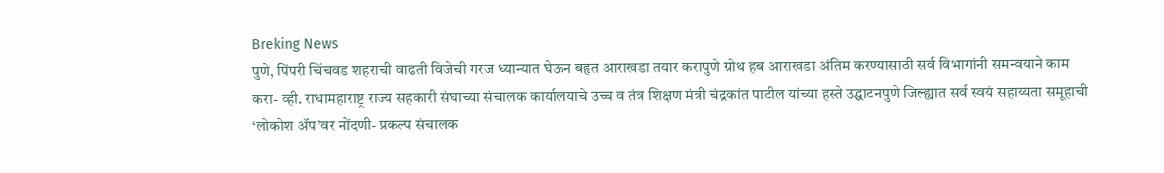Breking News
पुणे, पिंपरी चिंचवड शहराची वाढती विजेची गरज ध्यान्यात घेऊन बहृत आराखडा तयार करापुणे ग्रोथ हब आराखडा अंतिम करण्यासाठी सर्व विभागांनी समन्वयाने काम करा- व्ही. राधामहाराष्ट्र राज्य सहकारी संघाच्या संचालक कार्यालयाचे उच्च व तंत्र शिक्षण मंत्री चंद्रकांत पाटील यांच्या हस्ते उद्घाटनपुणे जिल्ह्यात सर्व स्वयं सहाय्यता समूहाची ‘लोकोश ॲप’वर नोंदणी- प्रकल्प संचालक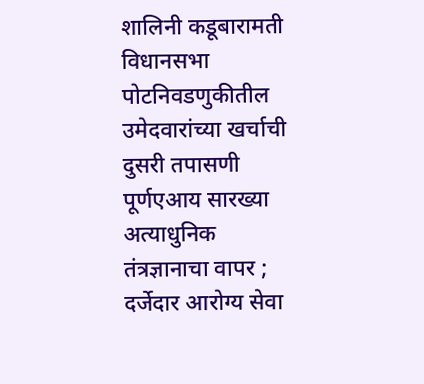शालिनी कडूबारामती विधानसभा पोटनिवडणुकीतील उमेदवारांच्या खर्चाची दुसरी तपासणी पूर्णएआय सारख्या अत्याधुनिक तंत्रज्ञानाचा वापर ; दर्जेदार आरोग्य सेवा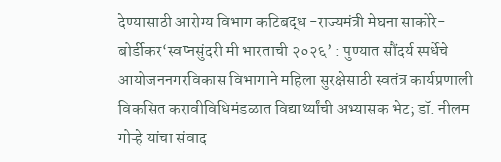देण्यासाठी आरोग्य विभाग कटिबद्ध -राज्यमंत्री मेघना साकोरे-बोर्डीकर‘स्वप्नसुंदरी मी भारताची २०२६’ : पुण्यात सौंदर्य स्पर्धेचे आयोजननगरविकास विभागाने महिला सुरक्षेसाठी स्वतंत्र कार्यप्रणाली विकसित करावीविधिमंडळात विद्यार्थ्यांची अभ्यासक भेट; डॉ. नीलम गोऱ्हे यांचा संवाद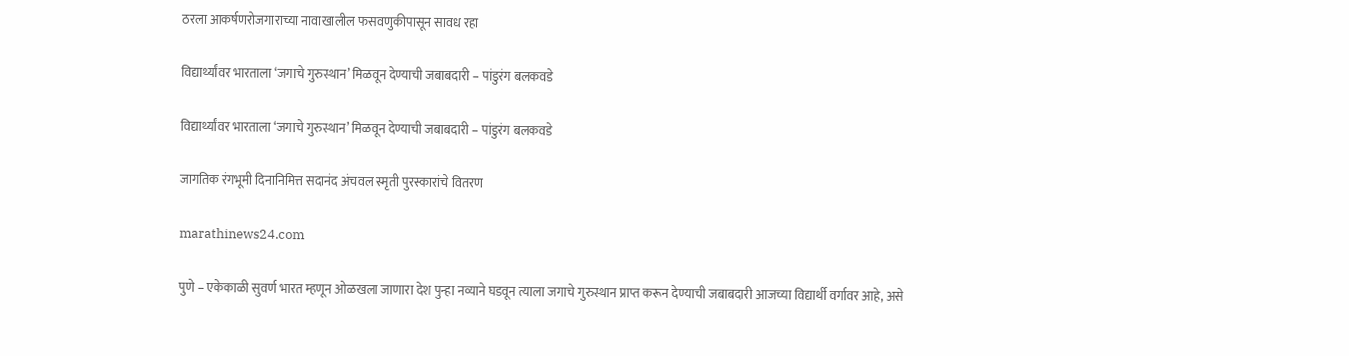ठरला आकर्षणरोजगाराच्या नावाखालील फसवणुकीपासून सावध रहा

विद्यार्थ्यांवर भारताला ‘जगाचे गुरुस्थान’ मिळवून देण्याची जबाबदारी – पांडुरंग बलकवडे

विद्यार्थ्यांवर भारताला ‘जगाचे गुरुस्थान’ मिळवून देण्याची जबाबदारी – पांडुरंग बलकवडे

जागतिक रंगभूमी दिनानिमित्त सदानंद अंचवल स्मृती पुरस्कारांचे वितरण

marathinews24.com

पुणे – एकेकाळी सुवर्ण भारत म्हणून ओळखला जाणारा देश पुन्हा नव्याने घडवून त्याला जगाचे गुरुस्थान प्राप्त करून देण्याची जबाबदारी आजच्या विद्यार्थी वर्गावर आहे, असे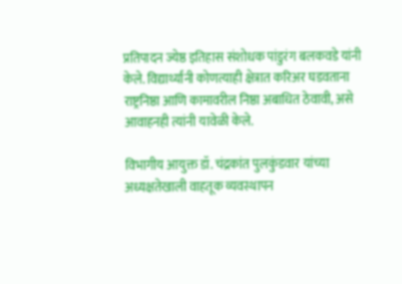प्रतिपादन ज्येष्ठ इतिहास संशोधक पांडुरंग बलकवडे यांनी केले. विद्यार्थ्यांनी कोणत्याही क्षेत्रात करिअर घडवताना राष्ट्रनिष्ठा आणि कामावरील निष्ठा अबाधित ठेवावी, असे आवाहनही त्यांनी यावेळी केले.

विभागीय आयुक्त डॉ. चंद्रकांत पुलकुंडवार यांच्या अध्यक्षतेखाली वाहतूक व्यवस्थापन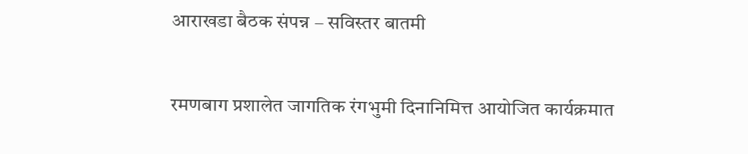आराखडा बैठक संपन्न – सविस्तर बातमी

रमणबाग प्रशालेत जागतिक रंगभुमी दिनानिमित्त आयोजित कार्यक्रमात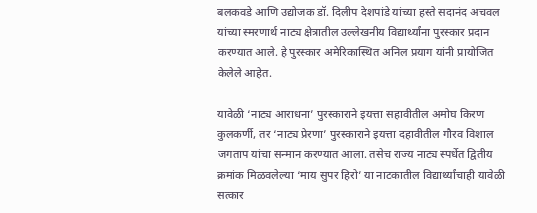बलकवडे आणि उद्योजक डॉ. दिलीप देशपांडे यांच्या हस्ते सदानंद अचवल यांच्या स्मरणार्थ नाट्य क्षेत्रातील उल्लेखनीय विद्यार्थ्यांना पुरस्कार प्रदान करण्यात आले. हे पुरस्कार अमेरिकास्थित अनिल प्रयाग यांनी प्रायोजित केलेले आहेत.

यावेळी ‘नाट्य आराधना’ पुरस्काराने इयत्ता सहावीतील अमोघ किरण कुलकर्णी, तर ‘नाट्य प्रेरणा’ पुरस्काराने इयत्ता दहावीतील गौरव विशाल जगताप यांचा सन्मान करण्यात आला. तसेच राज्य नाट्य स्पर्धेत द्वितीय क्रमांक मिळवलेल्या ‘माय सुपर हिरो’ या नाटकातील विद्यार्थ्यांचाही यावेळी सत्कार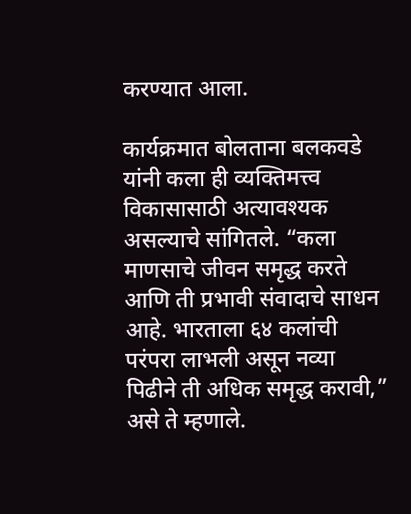करण्यात आला.

कार्यक्रमात बोलताना बलकवडे यांनी कला ही व्यक्तिमत्त्व विकासासाठी अत्यावश्यक असल्याचे सांगितले. “कला माणसाचे जीवन समृद्ध करते आणि ती प्रभावी संवादाचे साधन आहे. भारताला ६४ कलांची परंपरा लाभली असून नव्या पिढीने ती अधिक समृद्ध करावी,” असे ते म्हणाले.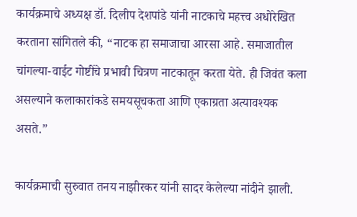कार्यक्रमाचे अध्यक्ष डॉ. दिलीप देशपांडे यांनी नाटकाचे महत्त्व अधोरेखित करताना सांगितले की, “नाटक हा समाजाचा आरसा आहे. समाजातील चांगल्या-वाईट गोष्टींचे प्रभावी चित्रण नाटकातून करता येते. ही जिवंत कला असल्याने कलाकारांकडे समयसूचकता आणि एकाग्रता अत्यावश्यक असते.”

कार्यक्रमाची सुरुवात तनय नाझीरकर यांनी सादर केलेल्या नांदीने झाली.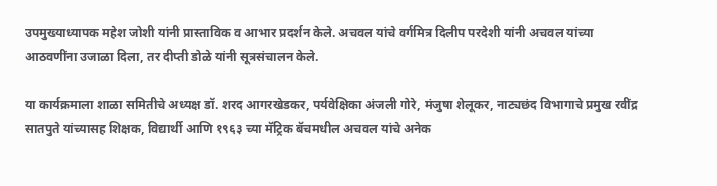उपमुख्याध्यापक महेश जोशी यांनी प्रास्ताविक व आभार प्रदर्शन केले. अचवल यांचे वर्गमित्र दिलीप परदेशी यांनी अचवल यांच्या आठवणींना उजाळा दिला, तर दीप्ती डोळे यांनी सूत्रसंचालन केले.

या कार्यक्रमाला शाळा समितीचे अध्यक्ष डॉ. शरद आगरखेडकर, पर्यवेक्षिका अंजली गोरे, मंजुषा शेलूकर, नाट्यछंद विभागाचे प्रमुख रवींद्र सातपुते यांच्यासह शिक्षक, विद्यार्थी आणि १९६३ च्या मॅट्रिक बॅचमधील अचवल यांचे अनेक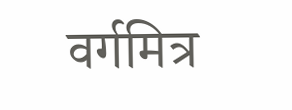वर्गमित्र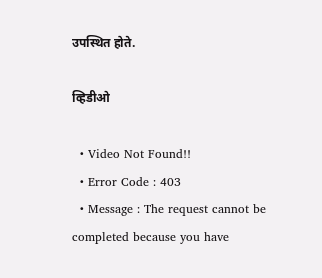उपस्थित होते.

व्हिडीओ

  • Video Not Found!!
  • Error Code : 403
  • Message : The request cannot be completed because you have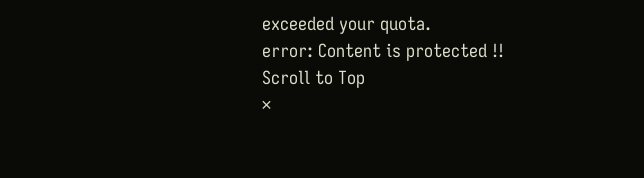exceeded your quota.
error: Content is protected !!
Scroll to Top
×